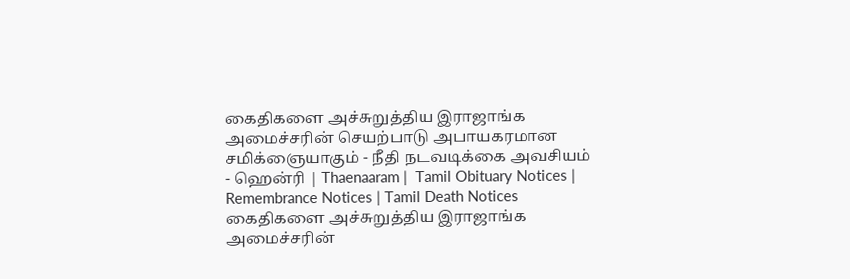கைதிகளை அச்சுறுத்திய இராஜாங்க அமைச்சரின் செயற்பாடு அபாயகரமான சமிக்ஞையாகும் - நீதி நடவடிக்கை அவசியம் - ஹென்ரி | Thaenaaram |  Tamil Obituary Notices | Remembrance Notices | Tamil Death Notices
கைதிகளை அச்சுறுத்திய இராஜாங்க அமைச்சரின்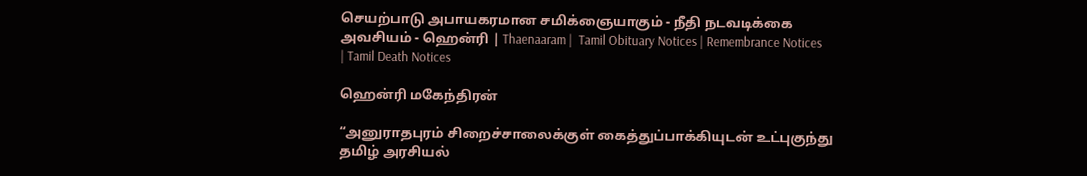செயற்பாடு அபாயகரமான சமிக்ஞையாகும் - நீதி நடவடிக்கை அவசியம் - ஹென்ரி | Thaenaaram |  Tamil Obituary Notices | Remembrance Notices | Tamil Death Notices

ஹென்ரி மகேந்திரன்

“அனுராதபுரம் சிறைச்சாலைக்குள் கைத்துப்பாக்கியுடன் உட்புகுந்து தமிழ் அரசியல்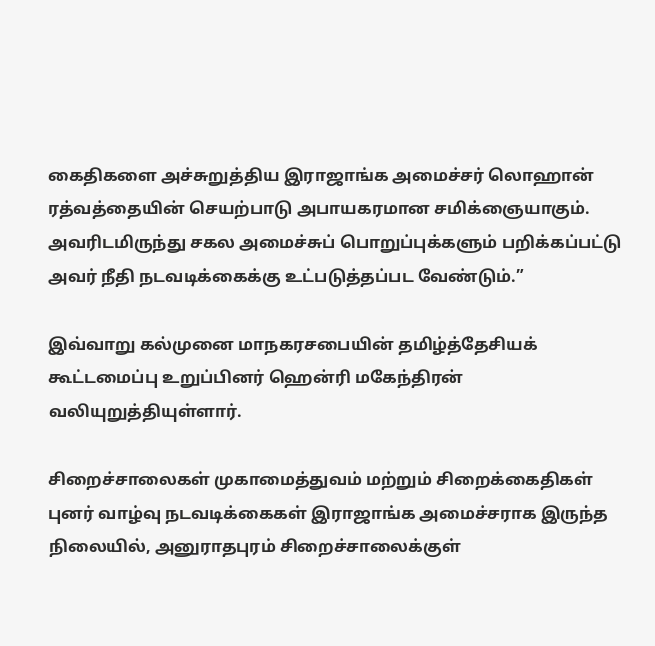கைதிகளை அச்சுறுத்திய இராஜாங்க அமைச்சர் லொஹான் ரத்வத்தையின் செயற்பாடு அபாயகரமான சமிக்ஞையாகும். அவரிடமிருந்து சகல அமைச்சுப் பொறுப்புக்களும் பறிக்கப்பட்டு அவர் நீதி நடவடிக்கைக்கு உட்படுத்தப்பட வேண்டும்.”

இவ்வாறு கல்முனை மாநகரசபையின் தமிழ்த்தேசியக் கூட்டமைப்பு உறுப்பினர் ஹென்ரி மகேந்திரன் வலியுறுத்தியுள்ளார்.

சிறைச்சாலைகள் முகாமைத்துவம் மற்றும் சிறைக்கைதிகள் புனர் வாழ்வு நடவடிக்கைகள் இராஜாங்க அமைச்சராக இருந்த நிலையில், அனுராதபுரம் சிறைச்சாலைக்குள்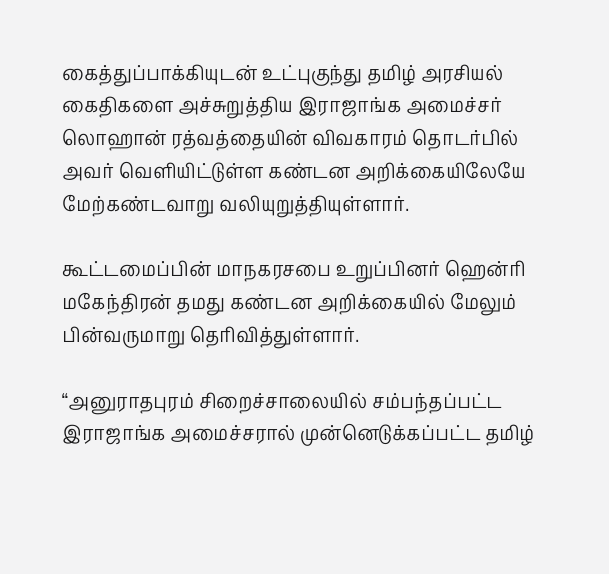கைத்துப்பாக்கியுடன் உட்புகுந்து தமிழ் அரசியல் கைதிகளை அச்சுறுத்திய இராஜாங்க அமைச்சர் லொஹான் ரத்வத்தையின் விவகாரம் தொடர்பில் அவர் வெளியிட்டுள்ள கண்டன அறிக்கையிலேயே மேற்கண்டவாறு வலியுறுத்தியுள்ளார்.

கூட்டமைப்பின் மாநகரசபை உறுப்பினர் ஹென்ரி மகேந்திரன் தமது கண்டன அறிக்கையில் மேலும் பின்வருமாறு தெரிவித்துள்ளார்.

“அனுராதபுரம் சிறைச்சாலையில் சம்பந்தப்பட்ட இராஜாங்க அமைச்சரால் முன்னெடுக்கப்பட்ட தமிழ்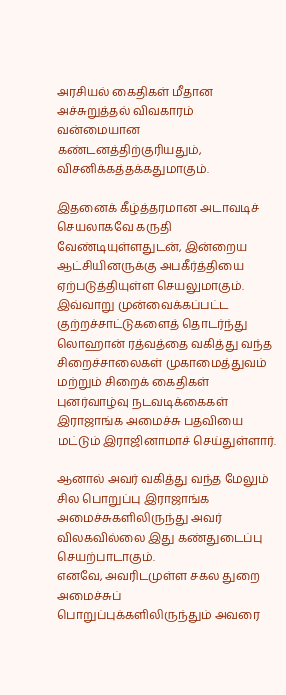அரசியல் கைதிகள் மீதான அச்சுறுத்தல் விவகாரம் வன்மையான கண்டனத்திற்குரியதும், விசனிக்கத்தக்கதுமாகும்.

இதனைக் கீழ்த்தரமான அடாவடிச் செயலாகவே கருதி வேண்டியுள்ளதுடன், இன்றைய ஆட்சியினருக்கு அபகீர்த்தியை ஏற்படுத்தியுள்ள செயலுமாகும்.
இவ்வாறு முன்வைக்கப்பட்ட குற்றச்சாட்டுகளைத் தொடர்ந்து லொஹான் ரத்வத்தை வகித்து வந்த சிறைச்சாலைகள் முகாமைத்துவம் மற்றும் சிறைக் கைதிகள் புனர்வாழ்வு நடவடிக்கைகள் இராஜாங்க அமைச்சு பதவியை மட்டும் இராஜினாமாச் செய்துள்ளார்.

ஆனால் அவர் வகித்து வந்த மேலும் சில பொறுப்பு இராஜாங்க அமைச்சுகளிலிருந்து அவர் விலகவில்லை இது கண்துடைப்பு செயற்பாடாகும்.
எனவே, அவரிடமுள்ள சகல துறை அமைச்சுப் பொறுப்புக்களிலிருந்தும் அவரை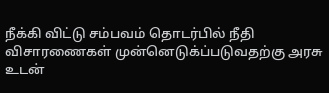நீக்கி விட்டு சம்பவம் தொடர்பில் நீதி விசாரணைகள் முன்னெடுக்ப்படுவதற்கு அரசு உடன்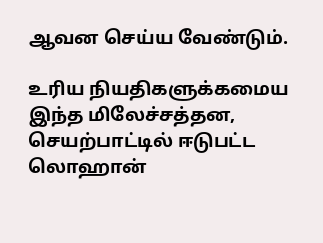ஆவன செய்ய வேண்டும்.

உரிய நியதிகளுக்கமைய இந்த மிலேச்சத்தன, செயற்பாட்டில் ஈடுபட்ட லொஹான்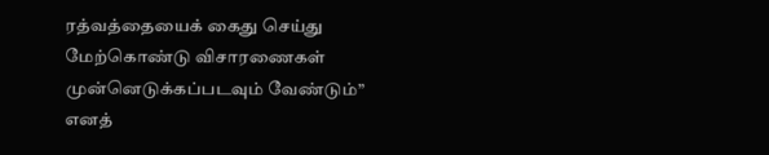ரத்வத்தையைக் கைது செய்து மேற்கொண்டு விசாரணைகள் முன்னெடுக்கப்படவும் வேண்டும்” எனத்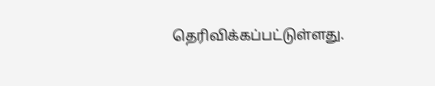தெரிவிக்கப்பட்டுள்ளது.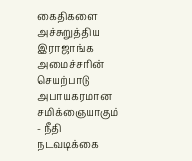கைதிகளை அச்சுறுத்திய இராஜாங்க அமைச்சரின் செயற்பாடு அபாயகரமான சமிக்ஞையாகும் - நீதி நடவடிக்கை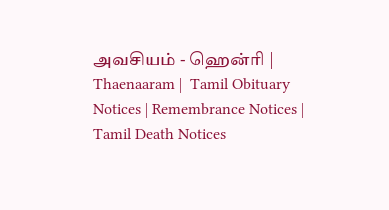அவசியம் - ஹென்ரி | Thaenaaram |  Tamil Obituary Notices | Remembrance Notices | Tamil Death Notices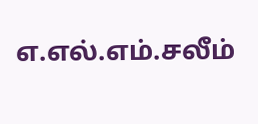எ.எல்.எம்.சலீம்